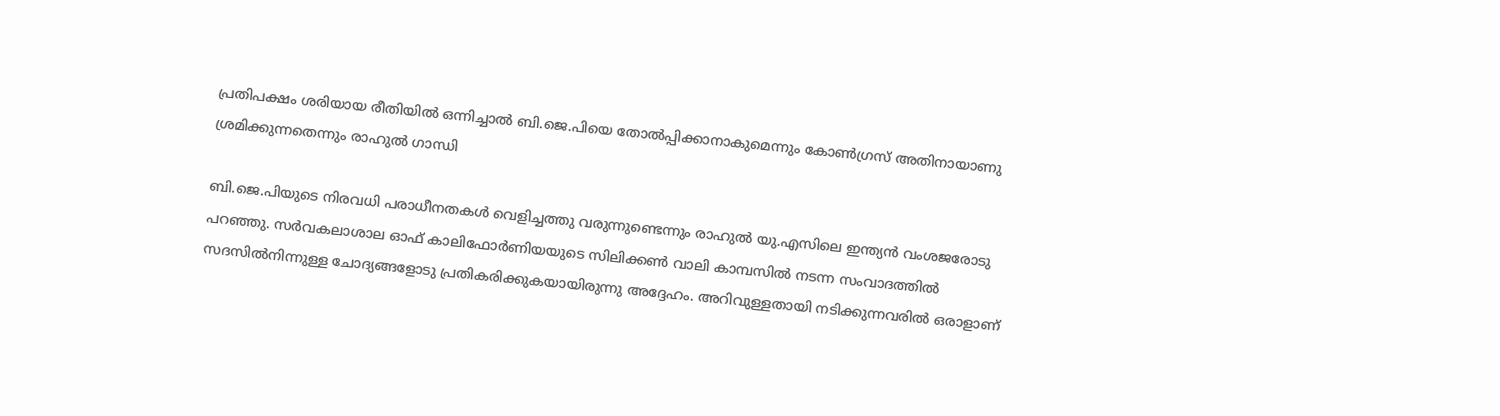പ്രതിപക്ഷം ശരിയായ രീതിയില്‍ ഒന്നിച്ചാല്‍ ബി.ജെ.പിയെ തോല്‍പ്പിക്കാനാകുമെന്നും കോണ്‍ഗ്രസ് അതിനായാണു ശ്രമിക്കുന്നതെന്നും രാഹുല്‍ ഗാന്ധി

ബി.ജെ.പിയുടെ നിരവധി പരാധീനതകള്‍ വെളിച്ചത്തു വരുന്നുണ്ടെന്നും രാഹുല്‍ യു.എസിലെ ഇന്ത്യന്‍ വംശജരോടു പറഞ്ഞു. സര്‍വകലാശാല ഓഫ് കാലിഫോര്‍ണിയയുടെ സിലിക്കണ്‍ വാലി കാമ്പസില്‍ നടന്ന സംവാദത്തില്‍ സദസില്‍നിന്നുള്ള ചോദ്യങ്ങളോടു പ്രതികരിക്കുകയായിരുന്നു അദ്ദേഹം. അറിവുള്ളതായി നടിക്കുന്നവരില്‍ ഒരാളാണ്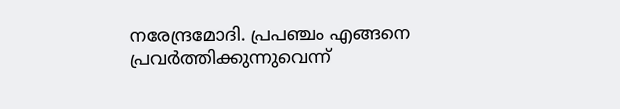നരേന്ദ്രമോദി. പ്രപഞ്ചം എങ്ങനെ പ്രവര്‍ത്തിക്കുന്നുവെന്ന്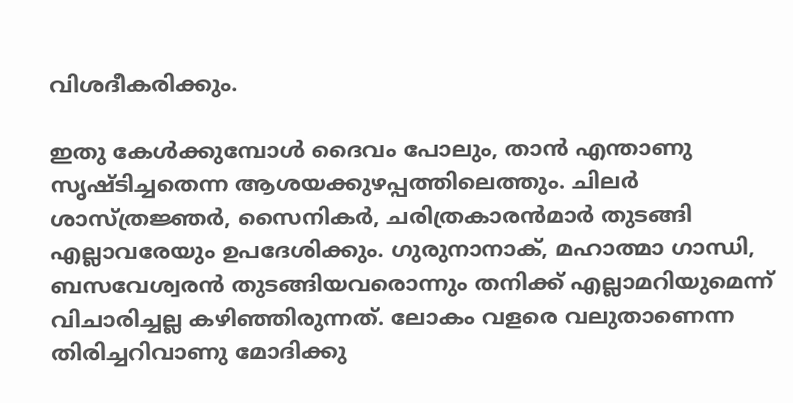വിശദീകരിക്കും.

ഇതു കേള്‍ക്കുമ്പോള്‍ ദൈവം പോലും, താന്‍ എന്താണു സൃഷ്ടിച്ചതെന്ന ആശയക്കുഴപ്പത്തിലെത്തും. ചിലര്‍ ശാസ്ത്രജ്ഞര്‍, സൈനികര്‍, ചരിത്രകാരന്‍മാര്‍ തുടങ്ങി എല്ലാവരേയും ഉപദേശിക്കും. ഗുരുനാനാക്, മഹാത്മാ ഗാന്ധി, ബസവേശ്വരന്‍ തുടങ്ങിയവരൊന്നും തനിക്ക് എല്ലാമറിയുമെന്ന് വിചാരിച്ചല്ല കഴിഞ്ഞിരുന്നത്. ലോകം വളരെ വലുതാണെന്ന തിരിച്ചറിവാണു മോദിക്കു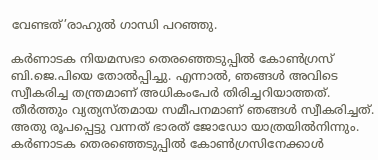വേണ്ടത്’രാഹുല്‍ ഗാന്ധി പറഞ്ഞു.

കര്‍ണാടക നിയമസഭാ തെരഞ്ഞെടുപ്പില്‍ കോണ്‍ഗ്രസ് ബി.ജെ.പിയെ തോല്‍പ്പിച്ചു. എന്നാല്‍, ഞങ്ങള്‍ അവിടെ സ്വീകരിച്ച തന്ത്രമാണ് അധികംപേര്‍ തിരിച്ചറിയാത്തത്. തീര്‍ത്തും വ്യത്യസ്തമായ സമീപനമാണ് ഞങ്ങള്‍ സ്വീകരിച്ചത്. അതു രൂപപ്പെട്ടു വന്നത് ഭാരത് ജോഡോ യാത്രയില്‍നിന്നും. കര്‍ണാടക തെരഞ്ഞെടുപ്പില്‍ കോണ്‍ഗ്രസിനേക്കാള്‍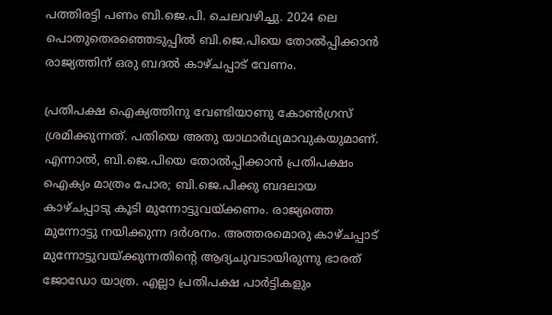പത്തിരട്ടി പണം ബി.ജെ.പി. ചെലവഴിച്ചു. 2024 ലെ പൊതുതെരഞ്ഞെടുപ്പില്‍ ബി.ജെ.പിയെ തോല്‍പ്പിക്കാന്‍ രാജ്യത്തിന് ഒരു ബദല്‍ കാഴ്ചപ്പാട് വേണം.

പ്രതിപക്ഷ ഐക്യത്തിനു വേണ്ടിയാണു കോണ്‍ഗ്രസ് ശ്രമിക്കുന്നത്. പതിയെ അതു യാഥാര്‍ഥ്യമാവുകയുമാണ്. എന്നാല്‍, ബി.ജെ.പിയെ തോല്‍പ്പിക്കാന്‍ പ്രതിപക്ഷം ഐക്യം മാത്രം പോര; ബി.ജെ.പിക്കു ബദലായ കാഴ്ചപ്പാടു കൂടി മുന്നോട്ടുവയ്ക്കണം. രാജ്യത്തെ മുന്നോട്ടു നയിക്കുന്ന ദര്‍ശനം. അത്തരമൊരു കാഴ്ചപ്പാട് മുന്നോട്ടുവയ്ക്കുന്നതിന്റെ ആദ്യചുവടായിരുന്നു ഭാരത് ജോഡോ യാത്ര. എല്ലാ പ്രതിപക്ഷ പാര്‍ട്ടികളും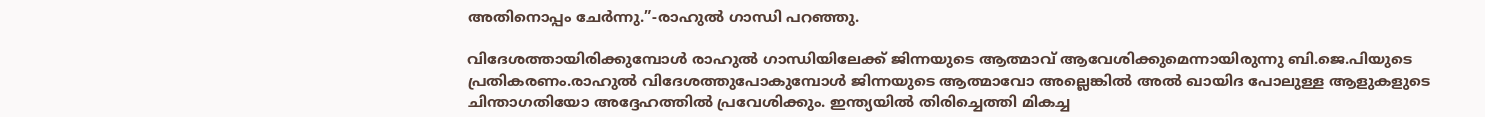അതിനൊപ്പം ചേര്‍ന്നു.”-രാഹുല്‍ ഗാന്ധി പറഞ്ഞു.

വിദേശത്തായിരിക്കുമ്പോള്‍ രാഹുല്‍ ഗാന്ധിയിലേക്ക് ജിന്നയുടെ ആത്മാവ് ആവേശിക്കുമെന്നായിരുന്നു ബി.ജെ.പിയുടെ പ്രതികരണം.രാഹുല്‍ വിദേശത്തുപോകുമ്പോള്‍ ജിന്നയുടെ ആത്മാവോ അല്ലെങ്കില്‍ അല്‍ ഖായിദ പോലുള്ള ആളുകളുടെ ചിന്താഗതിയോ അദ്ദേഹത്തില്‍ പ്രവേശിക്കും. ഇന്ത്യയില്‍ തിരിച്ചെത്തി മികച്ച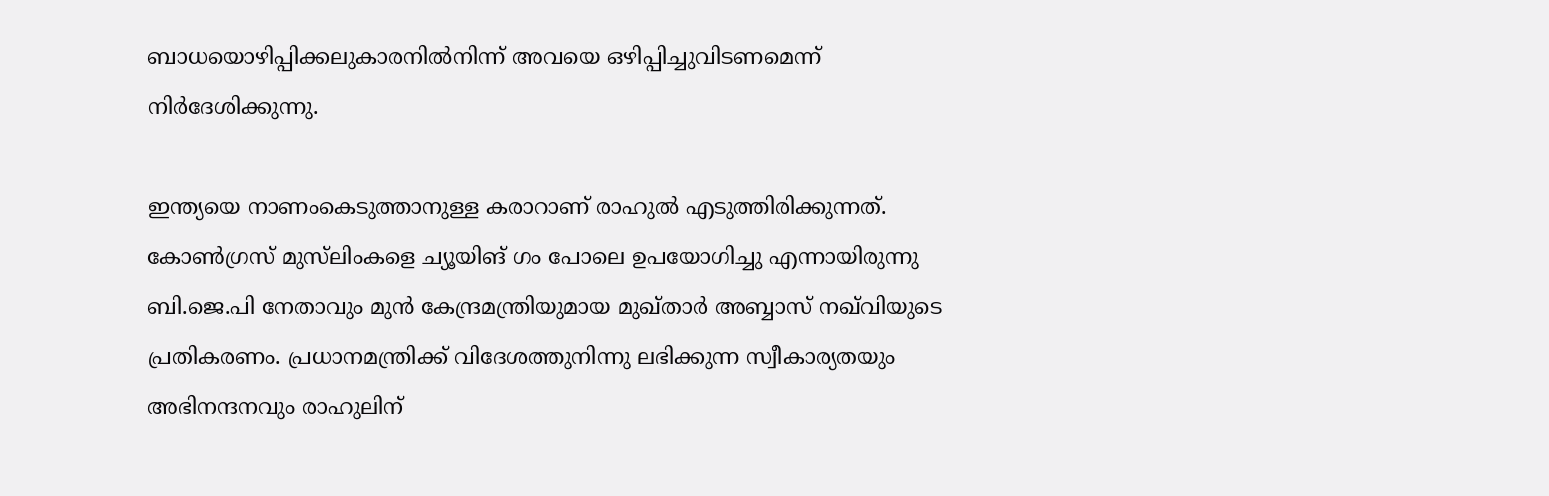ബാധയൊഴിപ്പിക്കലുകാരനില്‍നിന്ന് അവയെ ഒഴിപ്പിച്ചുവിടണമെന്ന് നിര്‍ദേശിക്കുന്നു.

ഇന്ത്യയെ നാണംകെടുത്താനുള്ള കരാറാണ് രാഹുല്‍ എടുത്തിരിക്കുന്നത്. കോണ്‍ഗ്രസ് മുസ്‌ലിംകളെ ച്യൂയിങ് ഗം പോലെ ഉപയോഗിച്ചു എന്നായിരുന്നു ബി.ജെ.പി നേതാവും മുന്‍ കേന്ദ്രമന്ത്രിയുമായ മുഖ്താര്‍ അബ്ബാസ് നഖ്‌വിയുടെ പ്രതികരണം. പ്രധാനമന്ത്രിക്ക് വിദേശത്തുനിന്നു ലഭിക്കുന്ന സ്വീകാര്യതയും അഭിനന്ദനവും രാഹുലിന്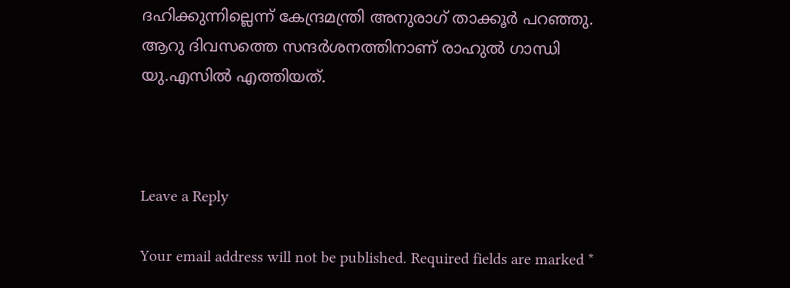ദഹിക്കുന്നില്ലെന്ന് കേന്ദ്രമന്ത്രി അനുരാഗ് താക്കൂര്‍ പറഞ്ഞു. ആറു ദിവസത്തെ സന്ദര്‍ശനത്തിനാണ് രാഹുല്‍ ഗാന്ധി യു.എസില്‍ എത്തിയത്.



Leave a Reply

Your email address will not be published. Required fields are marked *